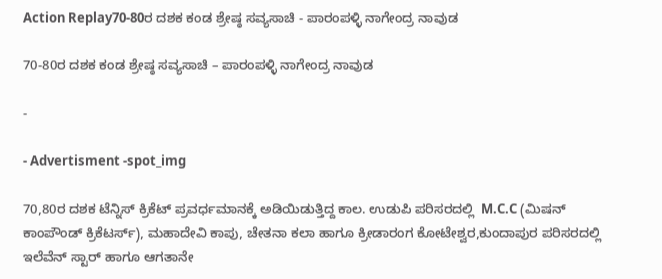Action Replay70-80ರ ದಶಕ ಕಂಡ ಶ್ರೇಷ್ಠ ಸವ್ಯಸಾಚಿ - ಪಾರಂಪಳ್ಳಿ ನಾಗೇಂದ್ರ ನಾವುಡ

70-80ರ ದಶಕ ಕಂಡ ಶ್ರೇಷ್ಠ ಸವ್ಯಸಾಚಿ – ಪಾರಂಪಳ್ಳಿ ನಾಗೇಂದ್ರ ನಾವುಡ

-

- Advertisment -spot_img

70,80ರ ದಶಕ ಟೆನ್ನಿಸ್ ಕ್ರಿಕೆಟ್ ಪ್ರವರ್ಧಮಾನಕ್ಕೆ ಅಡಿಯಿಡುತ್ತಿದ್ದ ಕಾಲ. ಉಡುಪಿ ಪರಿಸರದಲ್ಲಿ  M.C.C (ಮಿಷನ್ ಕಾಂಪೌಂಡ್ ಕ್ರಿಕೆಟರ್ಸ್), ಮಹಾದೇವಿ ಕಾಪು, ಚೇತನಾ ಕಲಾ ಹಾಗೂ ಕ್ರೀಡಾರಂಗ ಕೋಟೇಶ್ವರ,ಕುಂದಾಪುರ ಪರಿಸರದಲ್ಲಿ ಇಲೆವೆನ್ ಸ್ಟಾರ್ ಹಾಗೂ ಆಗತಾನೇ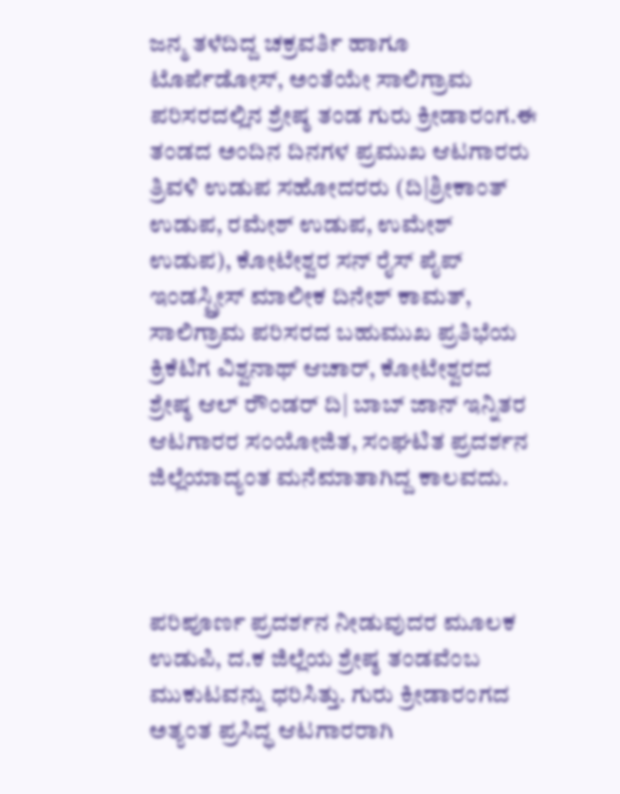ಜನ್ಮ ತಳೆದಿದ್ದ ಚಕ್ರವರ್ತಿ ಹಾಗೂ ಟೊರ್ಪೆಡೋಸ್, ಅಂತೆಯೇ ಸಾಲಿಗ್ರಾಮ ಪರಿಸರದಲ್ಲಿನ ಶ್ರೇಷ್ಠ ತಂಡ ಗುರು ಕ್ರೀಡಾರಂಗ.ಈ ತಂಡದ ಅಂದಿನ ದಿನಗಳ ಪ್ರಮುಖ ಆಟಗಾರರು ತ್ರಿವಳಿ ಉಡುಪ ಸಹೋದರರು (ದಿ|ಶ್ರೀಕಾಂತ್ ಉಡುಪ, ರಮೇಶ್ ಉಡುಪ, ಉಮೇಶ್ ಉಡುಪ), ಕೋಟೇಶ್ವರ ಸನ್ ರೈಸ್ ಪೈಪ್ ಇಂಡಸ್ಟ್ರೀಸ್ ಮಾಲೀಕ ದಿನೇಶ್ ಕಾಮತ್, ಸಾಲಿಗ್ರಾಮ ಪರಿಸರದ ಬಹುಮುಖ ಪ್ರತಿಭೆಯ ಕ್ರಿಕೆಟಿಗ ವಿಶ್ವನಾಥ್ ಆಚಾರ್, ಕೋಟೇಶ್ವರದ ಶ್ರೇಷ್ಠ ಆಲ್ ರೌಂಡರ್ ದಿ| ಬಾಬ್ ಜಾನ್ ಇನ್ನಿತರ ಆಟಗಾರರ ಸಂಯೋಜಿತ, ಸಂಘಟಿತ ಪ್ರದರ್ಶನ ಜಿಲ್ಲೆಯಾದ್ಯಂತ ಮನೆಮಾತಾಗಿದ್ದ ಕಾಲವದು.



ಪರಿಪೂರ್ಣ ಪ್ರದರ್ಶನ ನೀಡುವುದರ ಮೂಲಕ ಉಡುಪಿ, ದ.ಕ ಜಿಲ್ಲೆಯ ಶ್ರೇಷ್ಠ ತಂಡವೆಂಬ ಮುಕುಟವನ್ನು ಧರಿಸಿತ್ತು. ಗುರು ಕ್ರೀಡಾರಂಗದ ಅತ್ಯಂತ ಪ್ರಸಿದ್ಧ ಆಟಗಾರರಾಗಿ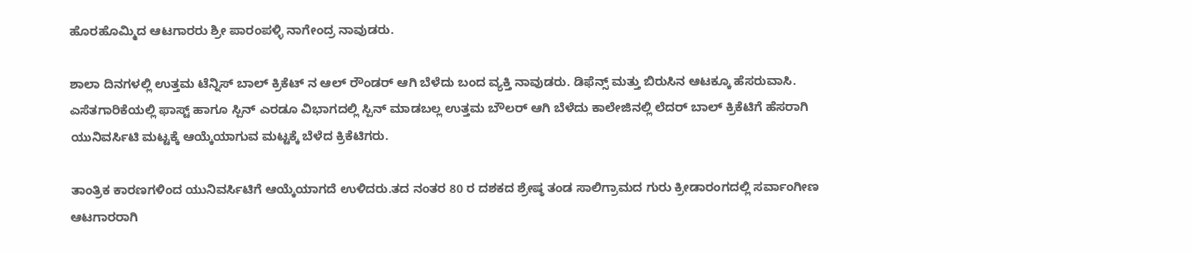ಹೊರಹೊಮ್ಮಿದ ಆಟಗಾರರು ಶ್ರೀ ಪಾರಂಪಳ್ಳಿ ನಾಗೇಂದ್ರ ನಾವುಡರು.

ಶಾಲಾ ದಿನಗಳಲ್ಲಿ ಉತ್ತಮ ಟೆನ್ನಿಸ್ ಬಾಲ್ ಕ್ರಿಕೆಟ್ ನ ಆಲ್ ರೌಂಡರ್ ಆಗಿ ಬೆಳೆದು ಬಂದ ವ್ಯಕ್ತಿ ನಾವುಡರು. ಡಿಫೆನ್ಸ್ ಮತ್ತು ಬಿರುಸಿನ ಆಟಕ್ಕೂ ಹೆಸರುವಾಸಿ. ಎಸೆತಗಾರಿಕೆಯಲ್ಲಿ ಫಾಸ್ಟ್ ಹಾಗೂ ಸ್ಪಿನ್ ಎರಡೂ ವಿಭಾಗದಲ್ಲಿ ಸ್ಪಿನ್ ಮಾಡಬಲ್ಲ ಉತ್ತಮ ಬೌಲರ್ ಆಗಿ ಬೆಳೆದು ಕಾಲೇಜಿನಲ್ಲಿ ಲೆದರ್ ಬಾಲ್ ಕ್ರಿಕೆಟಿಗೆ ಹೆಸರಾಗಿ ಯುನಿವರ್ಸಿಟಿ ಮಟ್ಟಕ್ಕೆ ಆಯ್ಕೆಯಾಗುವ ಮಟ್ಟಕ್ಕೆ ಬೆಳೆದ ಕ್ರಿಕೆಟಿಗರು.

ತಾಂತ್ರಿಕ ಕಾರಣಗಳಿಂದ ಯುನಿವರ್ಸಿಟಿಗೆ ಆಯ್ಕೆಯಾಗದೆ ಉಳಿದರು.ತದ ನಂತರ 80 ರ ದಶಕದ ಶ್ರೇಷ್ಠ ತಂಡ ಸಾಲಿಗ್ರಾಮದ ಗುರು ಕ್ರೀಡಾರಂಗದಲ್ಲಿ ಸರ್ವಾಂಗೀಣ ಆಟಗಾರರಾಗಿ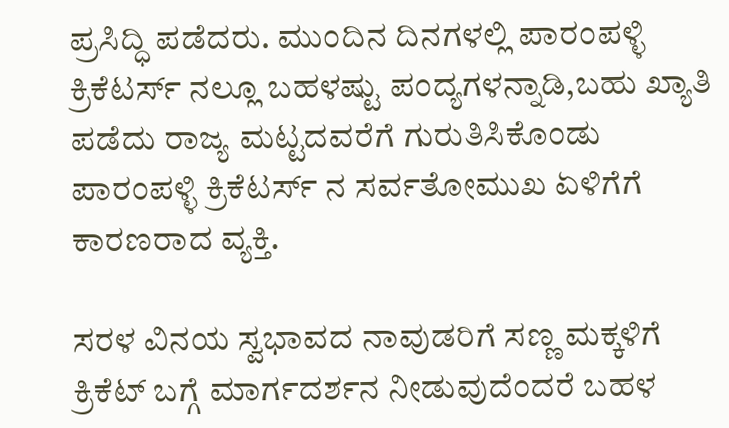ಪ್ರಸಿದ್ಧಿ ಪಡೆದರು. ಮುಂದಿನ ದಿನಗಳಲ್ಲಿ ಪಾರಂಪಳ್ಳಿ ಕ್ರಿಕೆಟರ್ಸ್ ನಲ್ಲೂ ಬಹಳಷ್ಟು ಪಂದ್ಯಗಳನ್ನಾಡಿ,ಬಹು ಖ್ಯಾತಿ ಪಡೆದು ರಾಜ್ಯ ಮಟ್ಟದವರೆಗೆ ಗುರುತಿಸಿಕೊಂಡು ಪಾರಂಪಳ್ಳಿ ಕ್ರಿಕೆಟರ್ಸ್ ನ ಸರ್ವತೋಮುಖ ಏಳಿಗೆಗೆ ಕಾರಣರಾದ ವ್ಯಕ್ತಿ.

ಸರಳ ವಿನಯ ಸ್ವಭಾವದ ನಾವುಡರಿಗೆ ಸಣ್ಣ ಮಕ್ಕಳಿಗೆ ಕ್ರಿಕೆಟ್ ಬಗ್ಗೆ ಮಾರ್ಗದರ್ಶನ ನೀಡುವುದೆಂದರೆ ಬಹಳ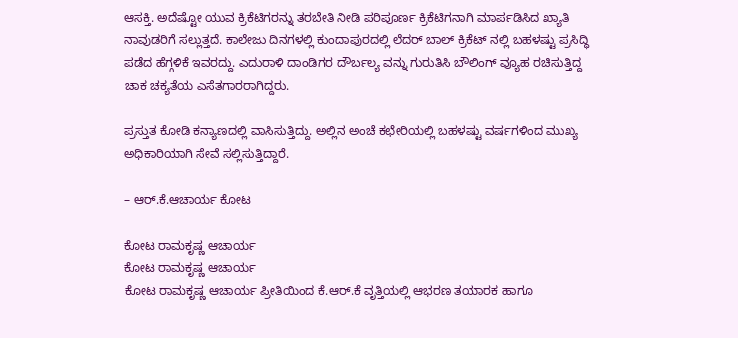ಆಸಕ್ತಿ. ಅದೆಷ್ಟೋ ಯುವ ಕ್ರಿಕೆಟಿಗರನ್ನು ತರಬೇತಿ ನೀಡಿ ಪರಿಪೂರ್ಣ ಕ್ರಿಕೆಟಿಗನಾಗಿ ಮಾರ್ಪಡಿಸಿದ ಖ್ಯಾತಿ ನಾವುಡರಿಗೆ ಸಲ್ಲುತ್ತದೆ. ಕಾಲೇಜು ದಿನಗಳಲ್ಲಿ ಕುಂದಾಪುರದಲ್ಲಿ ಲೆದರ್ ಬಾಲ್ ಕ್ರಿಕೆಟ್ ನಲ್ಲಿ ಬಹಳಷ್ಟು ಪ್ರಸಿದ್ಧಿ ಪಡೆದ ಹೆಗ್ಗಳಿಕೆ ಇವರದ್ದು. ಎದುರಾಳಿ ದಾಂಡಿಗರ ದೌರ್ಬಲ್ಯ ವನ್ನು ಗುರುತಿಸಿ ಬೌಲಿಂಗ್ ವ್ಯೂಹ ರಚಿಸುತ್ತಿದ್ದ ಚಾಕ ಚಕ್ಯತೆಯ ಎಸೆತಗಾರರಾಗಿದ್ದರು.

ಪ್ರಸ್ತುತ ಕೋಡಿ ಕನ್ಯಾಣದಲ್ಲಿ ವಾಸಿಸುತ್ತಿದ್ದು. ಅಲ್ಲಿನ ಅಂಚೆ ಕಛೇರಿಯಲ್ಲಿ ಬಹಳಷ್ಟು ವರ್ಷಗಳಿಂದ ಮುಖ್ಯ ಅಧಿಕಾರಿಯಾಗಿ ಸೇವೆ ಸಲ್ಲಿಸುತ್ತಿದ್ದಾರೆ.

– ಆರ್.ಕೆ.ಆಚಾರ್ಯ ಕೋಟ

ಕೋಟ ರಾಮಕೃಷ್ಣ ಆಚಾರ್ಯ
ಕೋಟ ರಾಮಕೃಷ್ಣ ಆಚಾರ್ಯ
ಕೋಟ ರಾಮಕೃಷ್ಣ ಆಚಾರ್ಯ ಪ್ರೀತಿಯಿಂದ ಕೆ.ಆರ್.ಕೆ ವೃತ್ತಿಯಲ್ಲಿ ಆಭರಣ ತಯಾರಕ ಹಾಗೂ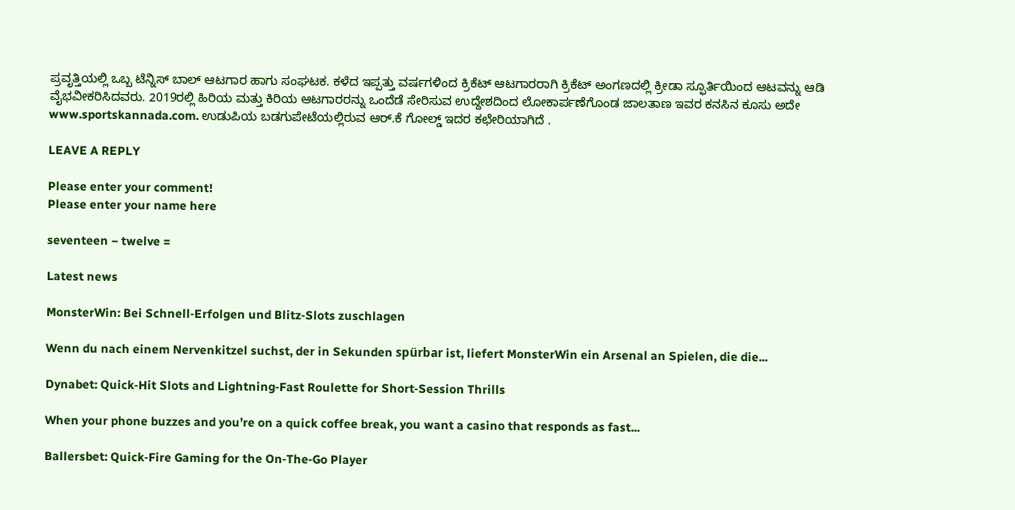ಪ್ರವೃತ್ತಿಯಲ್ಲಿ ಒಬ್ಬ ಟೆನ್ನಿಸ್ ಬಾಲ್ ಆಟಗಾರ ಹಾಗು ಸಂಘಟಕ. ಕಳೆದ ಇಪ್ಪತ್ತು ವರ್ಷಗಳಿಂದ ಕ್ರಿಕೆಟ್ ಆಟಗಾರರಾಗಿ ಕ್ರಿಕೆಟ್ ಅಂಗಣದಲ್ಲಿ ಕ್ರೀಡಾ ಸ್ಫೂರ್ತಿಯಿಂದ ಆಟವನ್ನು ಆಡಿ ವೈಭವೀಕರಿಸಿದವರು. 2019ರಲ್ಲಿ ಹಿರಿಯ ಮತ್ತು ಕಿರಿಯ ಆಟಗಾರರನ್ನು ಒಂದೆಡೆ ಸೇರಿಸುವ ಉದ್ದೇಶದಿಂದ ಲೋಕಾರ್ಪಣೆಗೊಂಡ ಜಾಲತಾಣ ಇವರ ಕನಸಿನ ಕೂಸು ಅದೇ www.sportskannada.com. ಉಡುಪಿಯ ಬಡಗುಪೇಟೆಯಲ್ಲಿರುವ ಆರ್.ಕೆ ಗೋಲ್ಡ್ ಇದರ ಕಛೇರಿಯಾಗಿದೆ .

LEAVE A REPLY

Please enter your comment!
Please enter your name here

seventeen − twelve =

Latest news

MonsterWin: Bei Schnell‑Erfolgen und Blitz‑Slots zuschlagen

Wenn du nach einem Nervenkitzel suchst, der in Sekunden spürbar ist, liefert MonsterWin ein Arsenal an Spielen, die die...

Dynabet: Quick‑Hit Slots and Lightning‑Fast Roulette for Short‑Session Thrills

When your phone buzzes and you’re on a quick coffee break, you want a casino that responds as fast...

Ballersbet: Quick‑Fire Gaming for the On‑The‑Go Player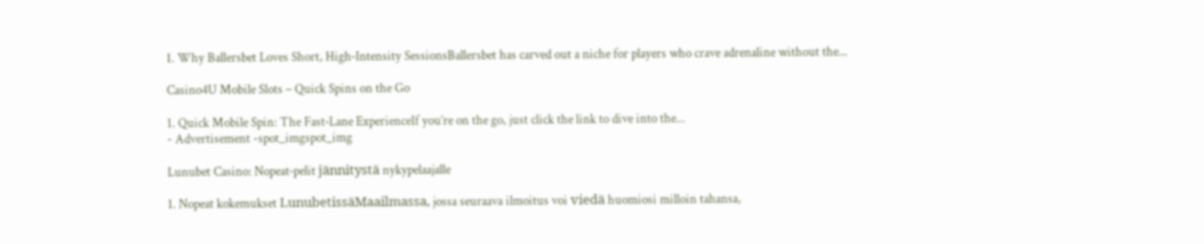1. Why Ballersbet Loves Short, High‑Intensity SessionsBallersbet has carved out a niche for players who crave adrenaline without the...

Casino4U Mobile Slots – Quick Spins on the Go

1. Quick Mobile Spin: The Fast‑Lane ExperienceIf you’re on the go, just click the link to dive into the...
- Advertisement -spot_imgspot_img

Lunubet Casino: Nopeat‑pelit jännitystä nykypelaajalle

1. Nopeat kokemukset LunubetissäMaailmassa, jossa seuraava ilmoitus voi viedä huomiosi milloin tahansa,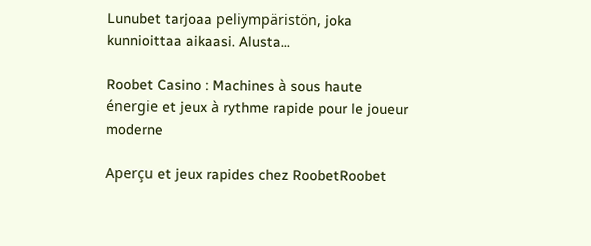Lunubet tarjoaa peliympäristön, joka kunnioittaa aikaasi. Alusta...

Roobet Casino : Machines à sous haute énergie et jeux à rythme rapide pour le joueur moderne

Aperçu et jeux rapides chez RoobetRoobet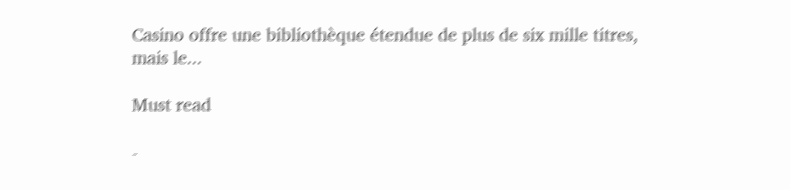Casino offre une bibliothèque étendue de plus de six mille titres, mais le...

Must read

-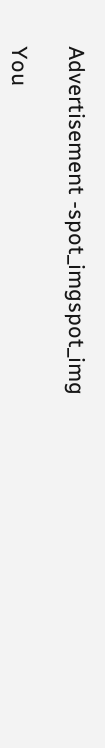Advertisement -spot_imgspot_img

You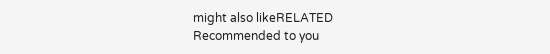might also likeRELATED
Recommended to you